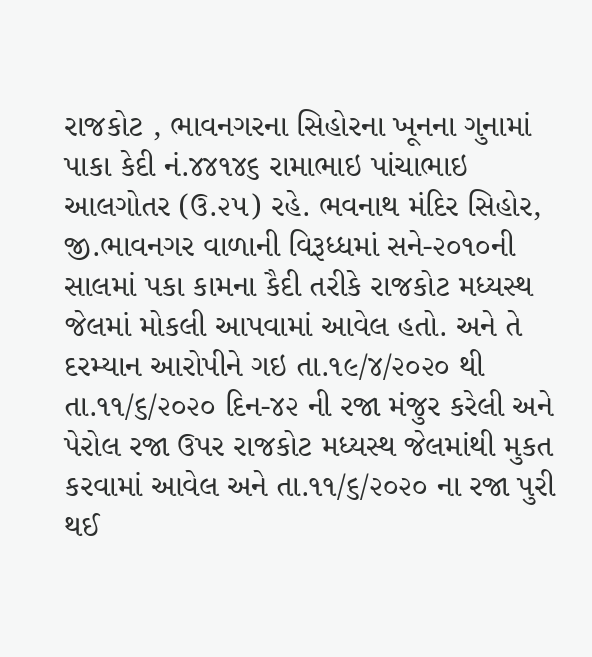રાજકોટ , ભાવનગરના સિહોરના ખૂનના ગુનામાં પાકા કેદી નં.૪૪૧૪૬ રામાભાઇ પાંચાભાઇ આલગોતર (ઉ.૨૫) રહે. ભવનાથ મંદિર સિહોર, જી.ભાવનગર વાળાની વિરૂધ્ધમાં સને-૨૦૧૦ની સાલમાં પકા કામના કૈદી તરીકે રાજકોટ મધ્યસ્થ જેલમાં મોકલી આપવામાં આવેલ હતો. અને તે દરમ્યાન આરોપીને ગઇ તા.૧૯/૪/૨૦૨૦ થી તા.૧૧/૬/૨૦૨૦ દિન-૪૨ ની રજા મંજુર કરેલી અને પેરોલ રજા ઉપર રાજકોટ મધ્યસ્થ જેલમાંથી મુકત કરવામાં આવેલ અને તા.૧૧/૬/૨૦૨૦ ના રજા પુરી થઈ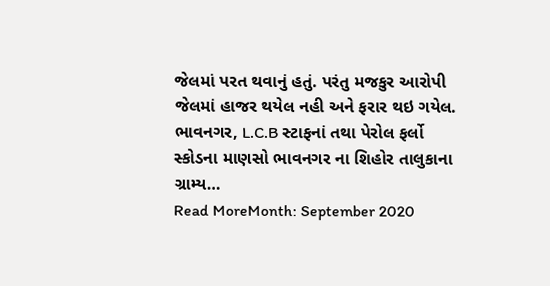જેલમાં પરત થવાનું હતું. પરંતુ મજકુર આરોપી જેલમાં હાજર થયેલ નહી અને ફરાર થઇ ગયેલ. ભાવનગર, L.C.B સ્ટાફનાં તથા પેરોલ ફર્લો સ્કોડના માણસો ભાવનગર ના શિહોર તાલુકાના ગ્રામ્ય…
Read MoreMonth: September 2020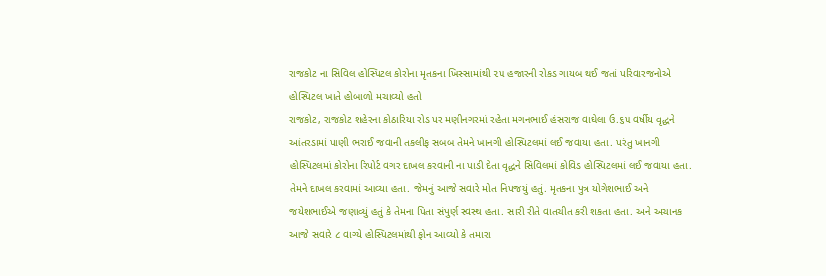રાજકોટ ના સિવિલ હોસ્પિટલ કોરોના મૃતકના ખિસ્સામાંથી ૨૫ હજારની રોકડ ગાયબ થઈ જતાં પરિવારજનોએ હોસ્પિટલ ખાતે હોબાળો મચાવ્યો હતો
રાજકોટ, રાજકોટ શહેરના કોઠારિયા રોડ પર મણીનગરમાં રહેતા મગનભાઈ હંસરાજ વાઘેલા ઉ.૬૫ વર્ષીય વૃદ્ધને આંતરડામાં પાણી ભરાઈ જવાની તકલીફ સબબ તેમને ખાનગી હોસ્પિટલમાં લઈ જવાયા હતા. પરંતુ ખાનગી હોસ્પિટલમાં કોરોના રિપોર્ટ વગર દાખલ કરવાની ના પાડી દેતા વૃદ્ધને સિવિલમાં કોવિડ હોસ્પિટલમાં લઈ જવાયા હતા. તેમને દાખલ કરવામાં આવ્યા હતા. જેમનું આજે સવારે મોત નિપજયું હતું. મૃતકના પુત્ર યોગેશભાઈ અને જયેશભાઈએ જણાવ્યું હતું કે તેમના પિતા સંપુર્ણ સ્વસ્થ હતા. સારી રીતે વાતચીત કરી શકતા હતા. અને અચાનક આજે સવારે ૮ વાગ્યે હોસ્પિટલમાંથી ફોન આવ્યો કે તમારા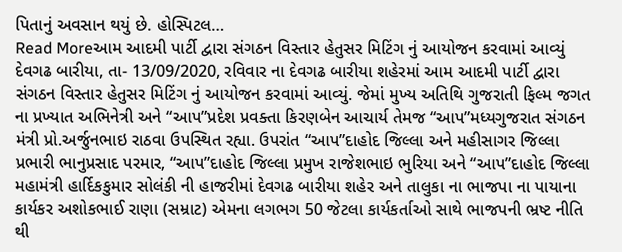પિતાનું અવસાન થયું છે. હોસ્પિટલ…
Read Moreઆમ આદમી પાર્ટી દ્વારા સંગઠન વિસ્તાર હેતુસર મિટિંગ નું આયોજન કરવામાં આવ્યું
દેવગઢ બારીયા, તા- 13/09/2020, રવિવાર ના દેવગઢ બારીયા શહેરમાં આમ આદમી પાર્ટી દ્વારા સંગઠન વિસ્તાર હેતુસર મિટિંગ નું આયોજન કરવામાં આવ્યું. જેમાં મુખ્ય અતિથિ ગુજરાતી ફિલ્મ જગત ના પ્રખ્યાત અભિનેત્રી અને “આપ”પ્રદેશ પ્રવક્તા કિરણબેન આચાર્ય તેમજ “આપ”મધ્યગુજરાત સંગઠન મંત્રી પ્રો.અર્જુનભાઇ રાઠવા ઉપસ્થિત રહ્યા. ઉપરાંત “આપ”દાહોદ જિલ્લા અને મહીસાગર જિલ્લા પ્રભારી ભાનુપ્રસાદ પરમાર, “આપ”દાહોદ જિલ્લા પ્રમુખ રાજેશભાઇ ભુરિયા અને “આપ”દાહોદ જિલ્લા મહામંત્રી હાર્દિકકુમાર સોલંકી ની હાજરીમાં દેવગઢ બારીયા શહેર અને તાલુકા ના ભાજપા ના પાયાના કાર્યકર અશોકભાઈ રાણા (સમ્રાટ) એમના લગભગ 50 જેટલા કાર્યકર્તાઓ સાથે ભાજપની ભ્રષ્ટ નીતિ થી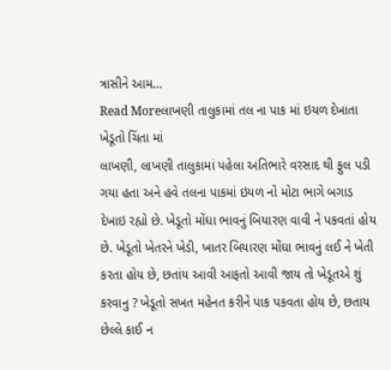ત્રાસીને આમ…
Read Moreલાખણી તાલુકામાં તલ ના પાક માં ઇયળ દેખાતા ખેડૂતો ચિંતા માં
લાખણી, લાખણી તાલુકામાં પહેલા અતિભારે વરસાદ થી ફુલ પડી ગયા હતા અને હવે તલના પાકમાં ઇયળ નો મોટા ભાગે બગાડ દેખાઇ રહ્યો છે. ખેડૂતો મોંઘા ભાવનું બિયારણ વાવી ને પકવતાં હોય છે. ખેડૂતો ખેતરને ખેડી, ખાતર બિયારણ મોંઘા ભાવનું લઈ ને ખેતી કરતા હોય છે, છતાંય આવી આફતો આવી જાય તો ખેડૂતએ શું કરવાનુ ? ખેડૂતો સખત મહેનત કરીને પાક પકવતા હોય છે, છતાય છેલ્લે કાઈ ન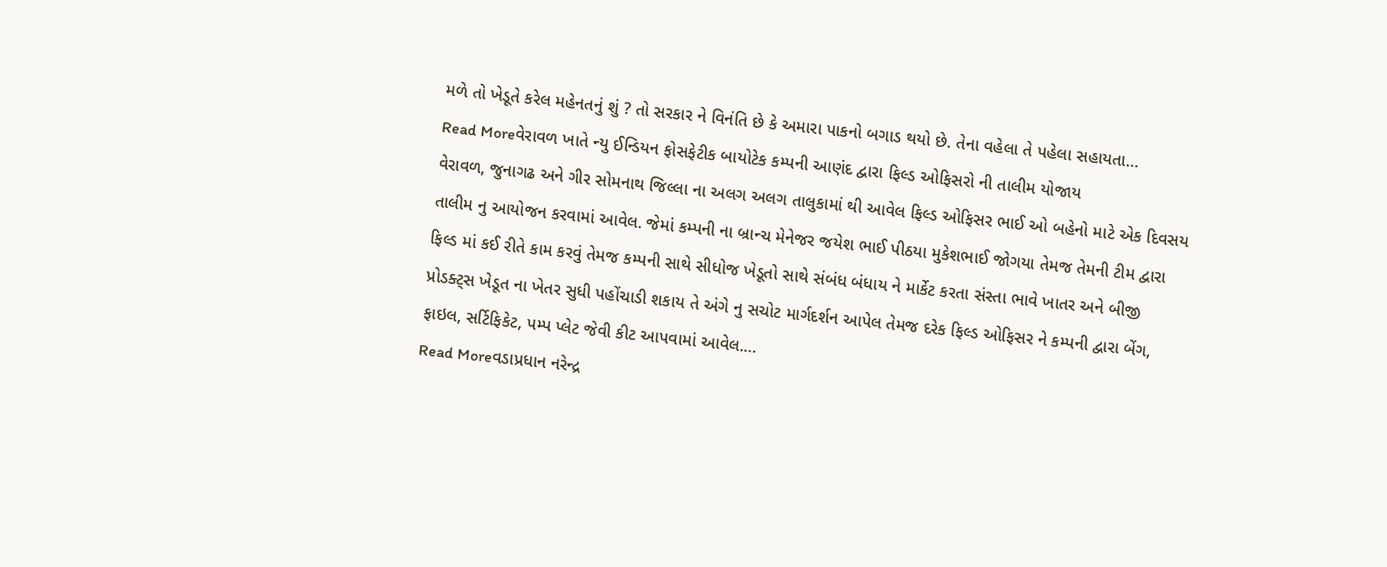મળે તો ખેડૂતે કરેલ મહેનતનું શું ? તો સરકાર ને વિનંતિ છે કે અમારા પાકનો બગાડ થયો છે. તેના વહેલા તે પહેલા સહાયતા…
Read Moreવેરાવળ ખાતે ન્યુ ઈન્ડિયન ફોસફેટીક બાયોટેક કમ્પની આણંદ દ્વારા ફિલ્ડ ઓફિસરો ની તાલીમ યોજાય
વેરાવળ, જુનાગઢ અને ગીર સોમનાથ જિલ્લા ના અલગ અલગ તાલુકામાં થી આવેલ ફિલ્ડ ઓફિસર ભાઈ ઓ બહેનો માટે એક દિવસય તાલીમ નુ આયોજન કરવામાં આવેલ. જેમાં કમ્પની ના બ્રાન્ચ મેનેજર જયેશ ભાઈ પીઠયા મુકેશભાઈ જોગયા તેમજ તેમની ટીમ દ્વારા ફિલ્ડ માં કઈ રીતે કામ કરવું તેમજ કમ્પની સાથે સીધોજ ખેડૂતો સાથે સંબંધ બંધાય ને માર્કેટ કરતા સંસ્તા ભાવે ખાતર અને બીજી પ્રોડક્ટ્સ ખેડૂત ના ખેતર સુધી પહોંચાડી શકાય તે અંગે નુ સચોટ માર્ગદર્શન આપેલ તેમજ દરેક ફિલ્ડ ઓફિસર ને કમ્પની દ્વારા બેંગ, ફાઇલ, સર્ટિફિકેટ, પમ્પ પ્લેટ જેવી કીટ આપવામાં આવેલ.…
Read Moreવડાપ્રધાન નરેન્દ્ર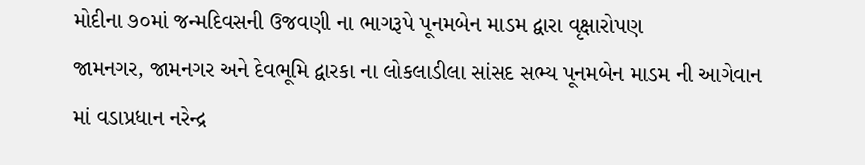મોદીના ૭૦માં જન્મદિવસની ઉજવણી ના ભાગરૂપે પૂનમબેન માડમ દ્વારા વૃક્ષારોપણ
જામનગર, જામનગર અને દેવભૂમિ દ્વારકા ના લોકલાડીલા સાંસદ સભ્ય પૂનમબેન માડમ ની આગેવાન માં વડાપ્રધાન નરેન્દ્ર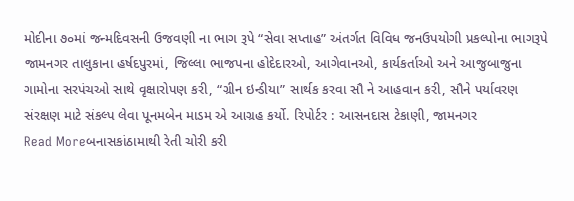મોદીના ૭૦માં જન્મદિવસની ઉજવણી ના ભાગ રૂપે “સેવા સપ્તાહ” અંતર્ગત વિવિધ જનઉપયોગી પ્રકલ્પોના ભાગરૂપે જામનગર તાલુકાના હર્ષદપુરમાં, જિલ્લા ભાજપના હોદેદારઓ, આગેવાનઓ, કાર્યકર્તાઓ અને આજુબાજુના ગામોના સરપંચઓ સાથે વૃક્ષારોપણ કરી, “ગ્રીન ઇન્ડીયા” સાર્થક કરવા સૌ ને આહવાન કરી, સૌને પર્યાવરણ સંરક્ષણ માટે સંકલ્પ લેવા પૂનમબેન માડમ એ આગ્રહ કર્યો. રિપોર્ટર : આસનદાસ ટેકાણી, જામનગર
Read Moreબનાસકાંઠામાથી રેતી ચોરી કરી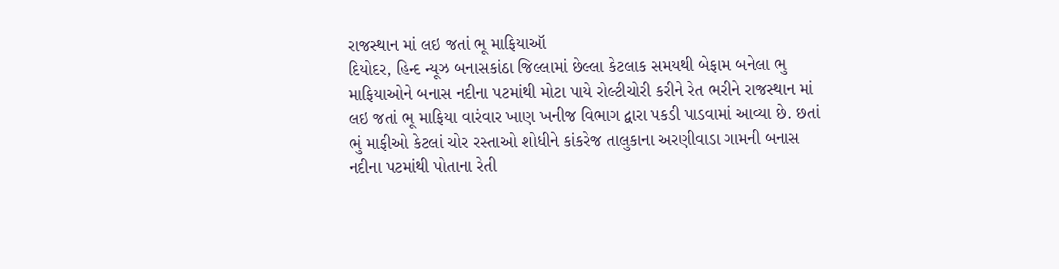રાજસ્થાન માં લઇ જતાં ભૂ માફિયાઑ
દિયોદર, હિન્દ ન્યૂઝ બનાસકાંઠા જિલ્લામાં છેલ્લા કેટલાક સમયથી બેફામ બનેલા ભુ માફિયાઓને બનાસ નદીના પટમાંથી મોટા પાયે રોલ્ટીચોરી કરીને રેત ભરીને રાજસ્થાન માં લઇ જતાં ભૂ માફિયા વારંવાર ખાણ ખનીજ વિભાગ દ્વારા પકડી પાડવામાં આવ્યા છે. છતાં ભું માફીઓ કેટલાં ચોર રસ્તાઓ શોધીને કાંકરેજ તાલુકાના અરણીવાડા ગામની બનાસ નદીના પટમાંથી પોતાના રેતી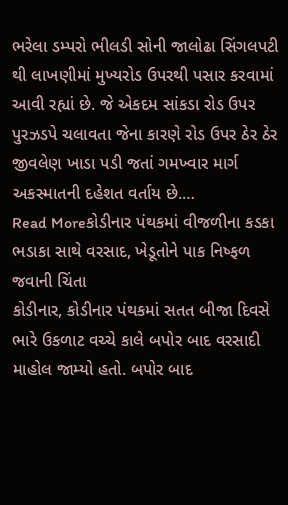ભરેલા ડમ્પરો ભીલડી સોની જાલોઢા સિંગલપટી થી લાખણીમાં મુખ્યરોડ ઉપરથી પસાર કરવામાં આવી રહ્યાં છે. જે એકદમ સાંકડા રોડ ઉપર પુરઝડપે ચલાવતા જેના કારણે રોડ ઉપર ઠેર ઠેર જીવલેણ ખાડા પડી જતાં ગમખ્વાર માર્ગ અકસ્માતની દહેશત વર્તાય છે.…
Read Moreકોડીનાર પંથકમાં વીજળીના કડકા ભડાકા સાથે વરસાદ, ખેડૂતોને પાક નિષ્ફળ જવાની ચિંતા
કોડીનાર, કોડીનાર પંથકમાં સતત બીજા દિવસે ભારે ઉકળાટ વચ્ચે કાલે બપોર બાદ વરસાદી માહોલ જામ્યો હતો. બપોર બાદ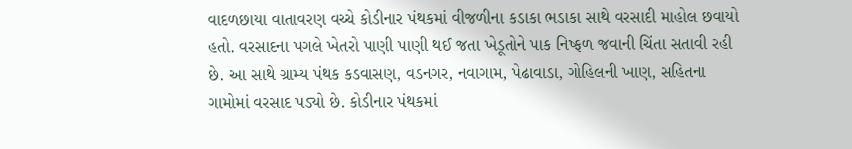વાદળછાયા વાતાવરણ વચ્ચે કોડીનાર પંથકમાં વીજળીના કડાકા ભડાકા સાથે વરસાદી માહોલ છવાયો હતો. વરસાદના પગલે ખેતરો પાણી પાણી થઈ જતા ખેડૂતોને પાક નિષ્ફળ જવાની ચિંતા સતાવી રહી છે. આ સાથે ગ્રામ્ય પંથક કડવાસણ, વડનગર, નવાગામ, પેઢાવાડા, ગોહિલની ખાણ, સહિતના ગામોમાં વરસાદ પડ્યો છે. કોડીનાર પંથકમાં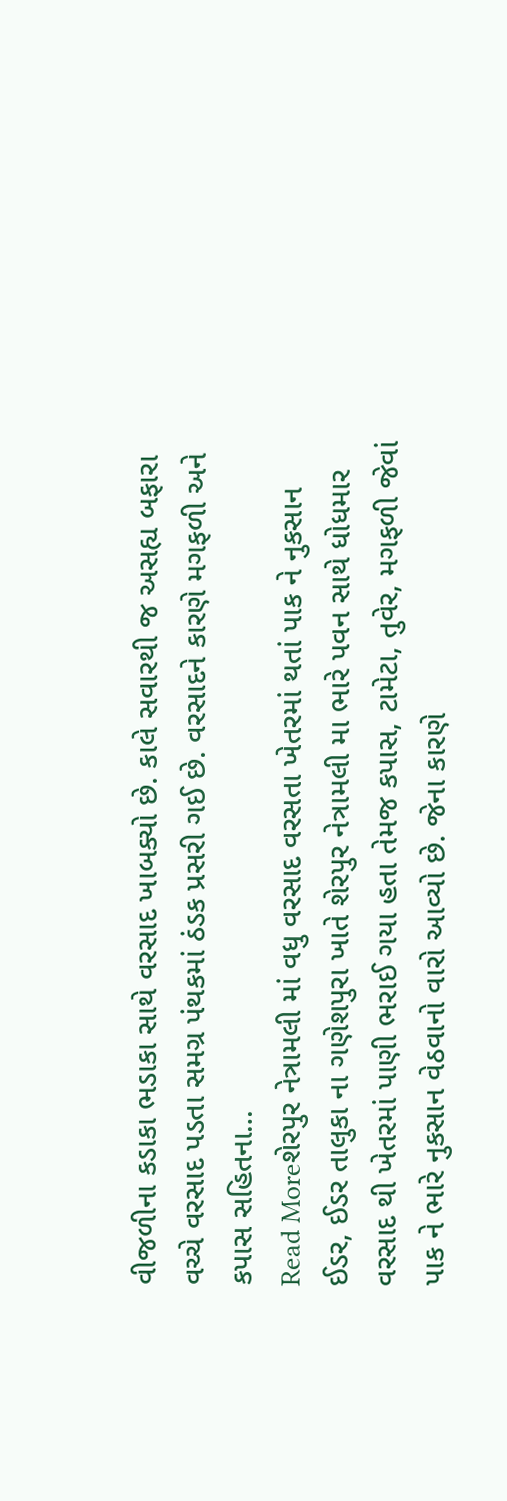વીજળીના કડાકા ભડાકા સાથે વરસાદ ખાબક્યો છે. કાલે સવારથી જ અસહ્ય બફારા વચ્ચે વરસાદ પડતા સમગ્ર પંથકમાં ઠંડક પ્રસરી ગઈ છે. વરસાદને કારણે મગફળી અને કપાસ સહિતના…
Read Moreશેરપુર નેત્રામલી માં વધુ વરસાદ વરસતા ખેતરમાં થતાં પાક ને નુકસાન
ઈડર, ઈડર તાલુકા ના ગણેશપુરા ખાતે શેરપુર નેત્રામલી મા ભારે પવન સાથે ધોધમાર વરસાદ થી ખેતરમાં પાણી ભરાઈ ગયા હતા તેમજ કપાસ, ટામેટા, તુવેર, મગફળી જેવાં પાક ને ભારે નુકસાન વેઠવાનો વારો આવ્યો છે. જેના કારણે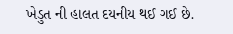ખેડુત ની હાલત દયનીય થઈ ગઈ છે.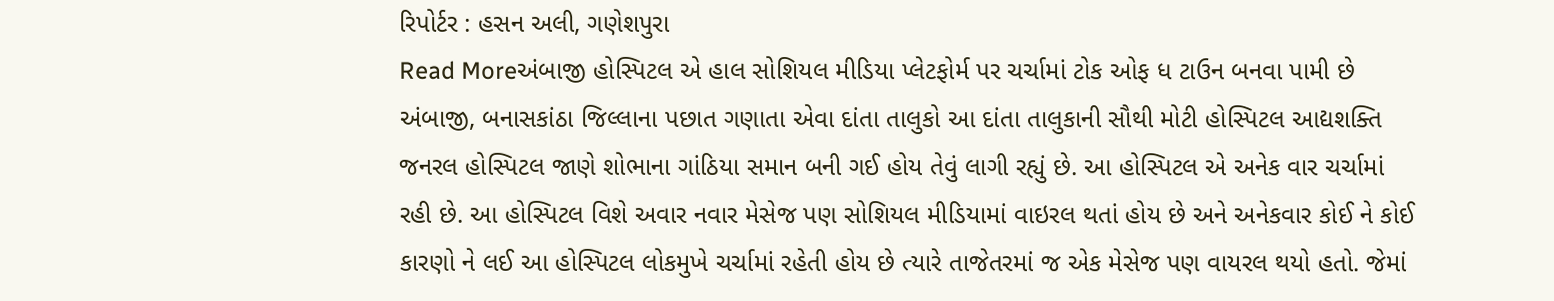રિપોર્ટર : હસન અલી, ગણેશપુરા
Read Moreઅંબાજી હોસ્પિટલ એ હાલ સોશિયલ મીડિયા પ્લેટફોર્મ પર ચર્ચામાં ટોક ઓફ ધ ટાઉન બનવા પામી છે
અંબાજી, બનાસકાંઠા જિલ્લાના પછાત ગણાતા એવા દાંતા તાલુકો આ દાંતા તાલુકાની સૌથી મોટી હોસ્પિટલ આદ્યશક્તિ જનરલ હોસ્પિટલ જાણે શોભાના ગાંઠિયા સમાન બની ગઈ હોય તેવું લાગી રહ્યું છે. આ હોસ્પિટલ એ અનેક વાર ચર્ચામાં રહી છે. આ હોસ્પિટલ વિશે અવાર નવાર મેસેજ પણ સોશિયલ મીડિયામાં વાઇરલ થતાં હોય છે અને અનેકવાર કોઈ ને કોઈ કારણો ને લઈ આ હોસ્પિટલ લોકમુખે ચર્ચામાં રહેતી હોય છે ત્યારે તાજેતરમાં જ એક મેસેજ પણ વાયરલ થયો હતો. જેમાં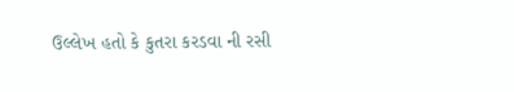ઉલ્લેખ હતો કે કુતરા કરડવા ની રસી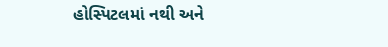હોસ્પિટલમાં નથી અને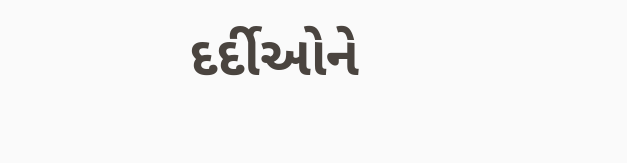દર્દીઓને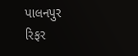પાલનપુર રિફર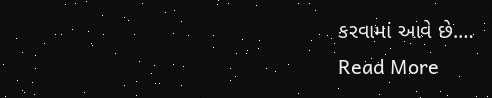કરવામાં આવે છે.…
Read More